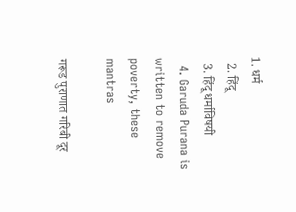1. धर्म
  2. हिंदू
  3. हिंदू धर्माविषयी
  4. Garuda Purana is written to remove poverty, these mantras

गरूड पुराणात गरिबी दूर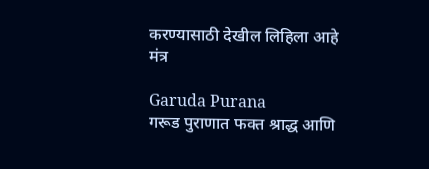करण्यासाठी देखील लिहिला आहे मंत्र

Garuda Purana
गरूड पुराणात फक्त श्राद्ध आणि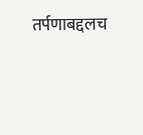तर्पणाबद्दलच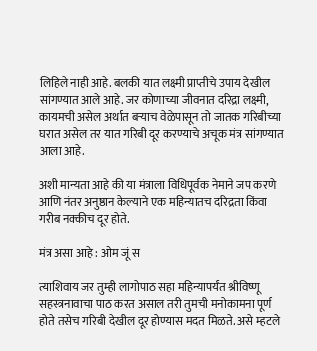लिहिले नाही आहे. बलकी यात लक्ष्मी प्राप्तीचे उपाय देखील सांगण्यात आले आहे. जर कोणाच्या जीवनात दरिद्रा लक्ष्मी, कायमची असेल अर्थात बर्‍याच वेळेपासून तो जातक गरिबीच्या घरात असेल तर यात गरिबी दूर करण्याचे अचूक मंत्र सांगण्यात आला आहे.

अशी मान्यता आहे की या मंत्राला विधिपूर्वक नेमाने जप करणे आणि नंतर अनुष्ठान केल्याने एक महिन्यातच दरिद्रता किंवा गरीब नक्कीच दूर होते.

मंत्र असा आहे : ओम जूं स

त्याशिवाय जर तुम्ही लागोपाठ सहा महिन्यापर्यंत श्रीविष्णू सहस्त्रनावाचा पाठ करत असाल तरी तुमची मनोकामना पूर्ण होते तसेच गरिबी देखील दूर होण्यास मदत मिळते. असे म्हटले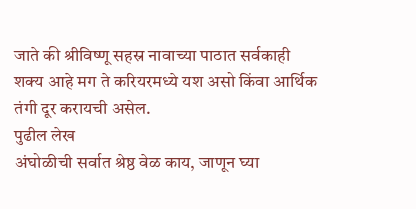जाते की श्रीविष्णू सहस्र नावाच्या पाठात सर्वकाही शक्य आहे मग ते करियरमध्ये यश असो किंवा आर्थिक तंगी दूर करायची असेल.
पुढील लेख
अंघोळीची सर्वात श्रेष्ठ वेळ काय, जाणून घ्या